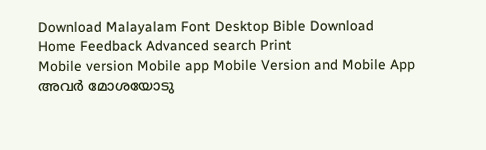Download Malayalam Font Desktop Bible Download
Home Feedback Advanced search Print
Mobile version Mobile app Mobile Version and Mobile App
അവര്‍ മോശയോടു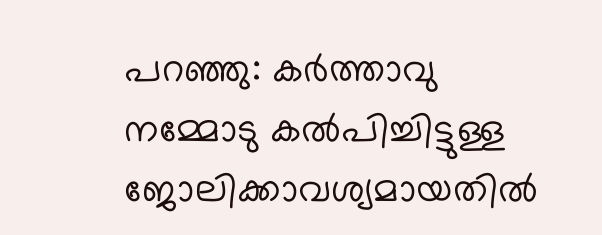പറഞ്ഞു: കര്‍ത്താവു നമ്മോടു കല്‍പിച്ചിട്ടുള്ള ജോലിക്കാവശ്യമായതില്‍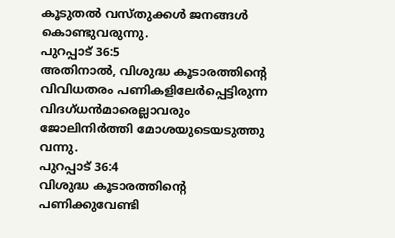കൂടുതല്‍ വസ്തുക്കള്‍ ജനങ്ങള്‍ കൊണ്ടുവരുന്നു.
പുറപ്പാട് 36:5
അതിനാല്‍, വിശുദ്ധ കൂടാരത്തിന്‍റെ വിവിധതരം പണികളിലേര്‍പ്പെട്ടിരുന്ന വിദഗ്ധന്‍മാരെല്ലാവരും ജോലിനിര്‍ത്തി മോശയുടെയടുത്തു വന്നു.
പുറപ്പാട് 36:4
വിശുദ്ധ കൂടാരത്തിന്‍റെ പണിക്കുവേണ്ടി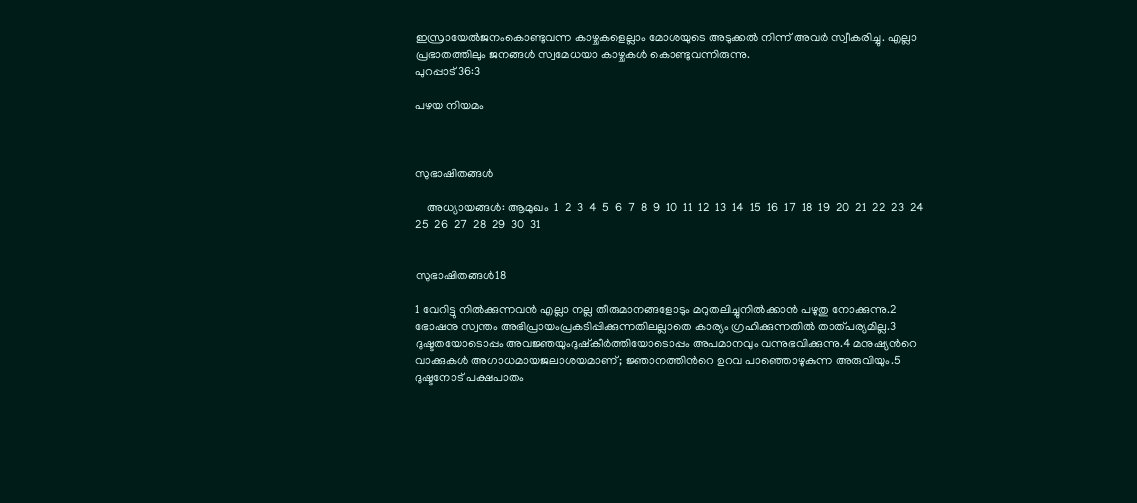ഇസ്രായേല്‍ജനംകൊണ്ടുവന്ന കാഴ്ചകളെല്ലാം മോശയുടെ അടുക്കല്‍ നിന്ന് അവര്‍ സ്വീകരിച്ചു. എല്ലാ പ്രഭാതത്തിലും ജനങ്ങള്‍ സ്വമേധയാ കാഴ്ചകള്‍ കൊണ്ടുവന്നിരുന്നു.
പുറപ്പാട് 36:3

പഴയ നിയമം



സുഭാഷിതങ്ങള്‍

    അധ്യായങ്ങള്‍: ആമുഖം  1  2  3  4  5  6  7  8  9  10  11  12  13  14  15  16  17  18  19  20  21  22  23  24  25  26  27  28  29  30  31


സുഭാഷിതങ്ങള്‍18

1 വേറിട്ടു നില്‍ക്കുന്നവന്‍ എല്ലാ നല്ല തീരുമാനങ്ങളോടും മറുതലിച്ചുനില്‍ക്കാന്‍ പഴുതു നോക്കുന്നു.2 ഭോഷനു സ്വന്തം അഭിപ്രായംപ്രകടിപ്പിക്കുന്നതിലല്ലാതെ കാര്യം ഗ്രഹിക്കുന്നതില്‍ താത്പര്യമില്ല.3 ദുഷ്ടതയോടൊപ്പം അവജ്ഞയുംദുഷ്കീര്‍ത്തിയോടൊപ്പം അപമാനവും വന്നുഭവിക്കുന്നു.4 മനുഷ്യന്‍റെ വാക്കുകള്‍ അഗാധമായജലാശയമാണ്; ജ്ഞാനത്തിന്‍റെ ഉറവ പാഞ്ഞൊഴുകുന്ന അരുവിയും.5 ദുഷ്ടനോട് പക്ഷപാതം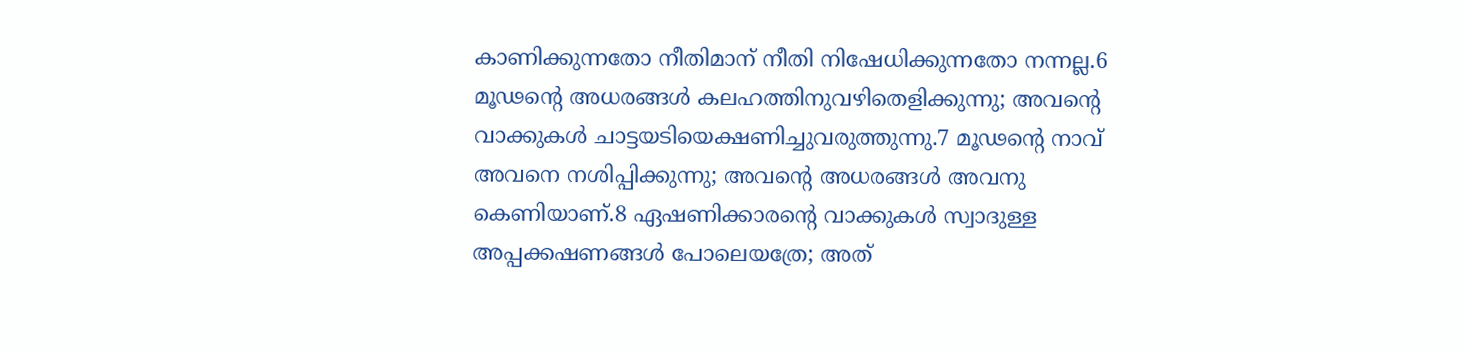കാണിക്കുന്നതോ നീതിമാന് നീതി നിഷേധിക്കുന്നതോ നന്നല്ല.6 മൂഢന്‍റെ അധരങ്ങള്‍ കലഹത്തിനുവഴിതെളിക്കുന്നു; അവന്‍റെ വാക്കുകള്‍ ചാട്ടയടിയെക്ഷണിച്ചുവരുത്തുന്നു.7 മൂഢന്‍റെ നാവ് അവനെ നശിപ്പിക്കുന്നു; അവന്‍റെ അധരങ്ങള്‍ അവനു കെണിയാണ്.8 ഏഷണിക്കാരന്‍റെ വാക്കുകള്‍ സ്വാദുള്ള അപ്പക്കഷണങ്ങള്‍ പോലെയത്രേ; അത്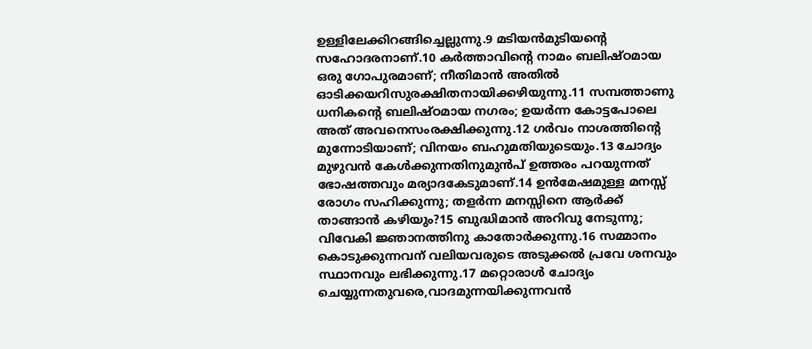ഉള്ളിലേക്കിറങ്ങിച്ചെല്ലുന്നു.9 മടിയന്‍മുടിയന്‍റെ സഹോദരനാണ്.10 കര്‍ത്താവിന്‍റെ നാമം ബലിഷ്ഠമായ ഒരു ഗോപുരമാണ്; നീതിമാന്‍ അതില്‍ ഓടിക്കയറിസുരക്ഷിതനായിക്കഴിയുന്നു.11 സമ്പത്താണു ധനികന്‍റെ ബലിഷ്ഠമായ നഗരം; ഉയര്‍ന്ന കോട്ടപോലെ അത് അവനെസംരക്ഷിക്കുന്നു.12 ഗര്‍വം നാശത്തിന്‍റെ മുന്നോടിയാണ്; വിനയം ബഹുമതിയുടെയും.13 ചോദ്യം മുഴുവന്‍ കേള്‍ക്കുന്നതിനുമുന്‍പ് ഉത്തരം പറയുന്നത് ഭോഷത്തവും മര്യാദകേടുമാണ്.14 ഉന്‍മേഷമുള്ള മനസ്സ് രോഗം സഹിക്കുന്നു; തളര്‍ന്ന മനസ്സിനെ ആര്‍ക്ക് താങ്ങാന്‍ കഴിയും?15 ബുദ്ധിമാന്‍ അറിവു നേടുന്നു; വിവേകി ജ്ഞാനത്തിനു കാതോര്‍ക്കുന്നു.16 സമ്മാനം കൊടുക്കുന്നവന് വലിയവരുടെ അടുക്കല്‍ പ്രവേ ശനവും സ്ഥാനവും ലഭിക്കുന്നു.17 മറ്റൊരാള്‍ ചോദ്യം ചെയ്യുന്നതുവരെ,വാദമുന്നയിക്കുന്നവന്‍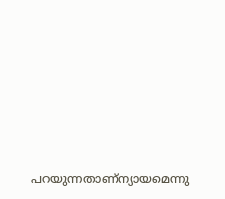പറയുന്നതാണ്ന്യായമെന്നു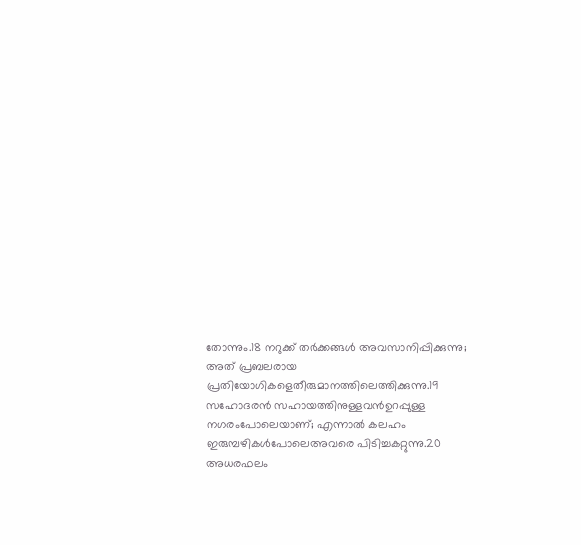തോന്നും.18 നറുക്ക് തര്‍ക്കങ്ങള്‍ അവസാനിപ്പിക്കുന്നു; അത് പ്രബലരായ പ്രതിയോഗികളെതീരുമാനത്തിലെത്തിക്കുന്നു.19 സഹോദരന്‍ സഹായത്തിനുള്ളവന്‍ഉറപ്പുള്ള നഗരംപോലെയാണ്; എന്നാല്‍ കലഹം ഇരുമ്പഴികള്‍പോലെഅവരെ പിടിച്ചകറ്റുന്നു.20 അധരഫലം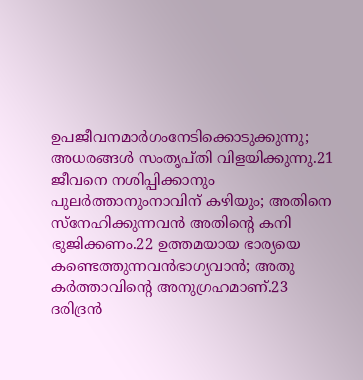ഉപജീവനമാര്‍ഗംനേടിക്കൊടുക്കുന്നു; അധരങ്ങള്‍ സംതൃപ്തി വിളയിക്കുന്നു.21 ജീവനെ നശിപ്പിക്കാനും പുലര്‍ത്താനുംനാവിന് കഴിയും; അതിനെ സ്നേഹിക്കുന്നവന്‍ അതിന്‍റെ കനി ഭുജിക്കണം.22 ഉത്തമയായ ഭാര്യയെ കണ്ടെത്തുന്നവന്‍ഭാഗ്യവാന്‍; അതു കര്‍ത്താവിന്‍റെ അനുഗ്രഹമാണ്.23 ദരിദ്രന്‍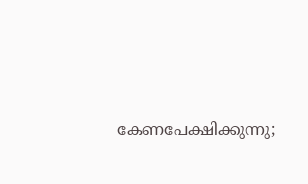കേണപേക്ഷിക്കുന്നു;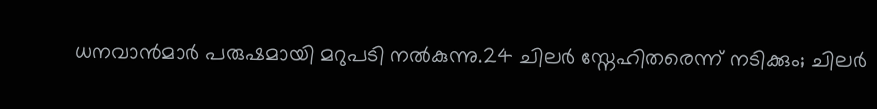ധനവാന്‍മാര്‍ പരുഷമായി മറുപടി നല്‍കുന്നു.24 ചിലര്‍ സ്നേഹിതരെന്ന് നടിക്കും; ചിലര്‍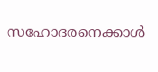സഹോദരനെക്കാള്‍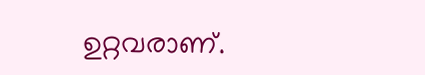ഉറ്റവരാണ്.